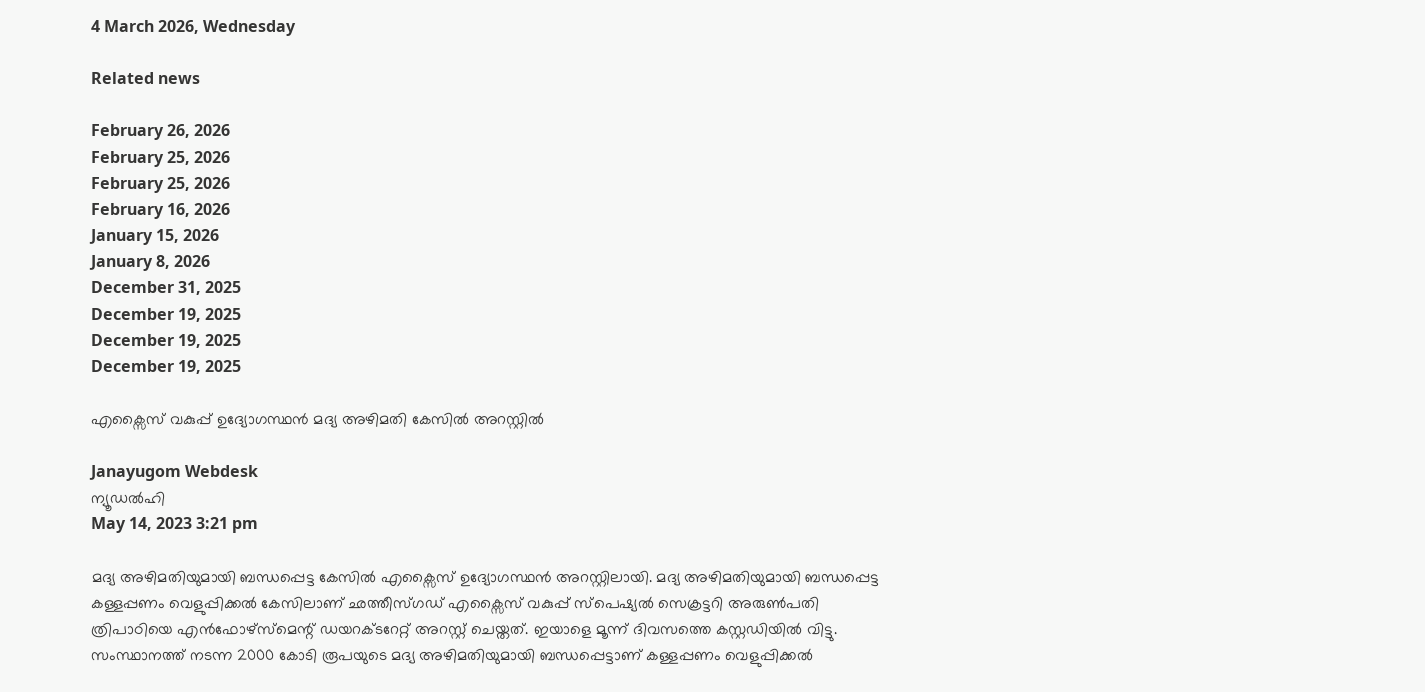4 March 2026, Wednesday

Related news

February 26, 2026
February 25, 2026
February 25, 2026
February 16, 2026
January 15, 2026
January 8, 2026
December 31, 2025
December 19, 2025
December 19, 2025
December 19, 2025

എക്സൈസ് വകുപ്പ് ഉദ്യോഗസ്ഥന്‍ മദ്യ അഴിമതി കേസില്‍ അറസ്റ്റില്‍

Janayugom Webdesk
ന്യൂഡല്‍ഹി
May 14, 2023 3:21 pm

മദ്യ അഴിമതിയുമായി ബന്ധപ്പെട്ട കേസില്‍ എക്സൈസ് ഉദ്യോഗസ്ഥന്‍ അറസ്റ്റിലായി. മദ്യ അഴിമതിയുമായി ബന്ധപ്പെട്ട കള്ളപ്പണം വെളുപ്പിക്കൽ കേസിലാണ് ഛത്തീസ്ഗഡ് എക്സൈസ് വകുപ്പ് സ്‌പെഷ്യൽ സെക്രട്ടറി അരുൺപതി ത്രിപാഠിയെ എൻഫോഴ്‌സ്‌മെന്റ് ഡയറക്ടറേറ്റ് അറസ്റ്റ് ചെയ്തത്. ഇയാളെ മൂന്ന് ദിവസത്തെ കസ്റ്റഡിയിൽ വിട്ടു. സംസ്ഥാനത്ത് നടന്ന 2000 കോടി രൂപയുടെ മദ്യ അഴിമതിയുമായി ബന്ധപ്പെട്ടാണ് കള്ളപ്പണം വെളുപ്പിക്കൽ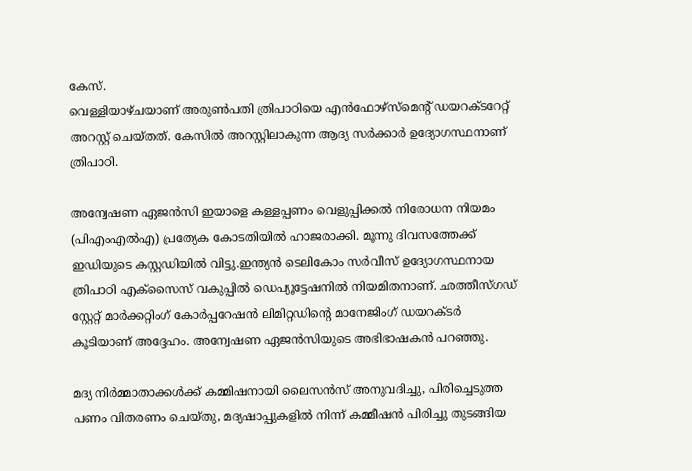കേസ്.
വെള്ളിയാഴ്ചയാണ് അരുൺപതി ത്രിപാഠിയെ എൻഫോഴ്സ്മെന്റ് ഡയറക്ടറേറ്റ് അറസ്റ്റ് ചെയ്തത്. കേസിൽ അറസ്റ്റിലാകുന്ന ആദ്യ സർക്കാർ ഉദ്യോഗസ്ഥനാണ് ത്രിപാഠി.

അന്വേഷണ ഏജൻസി ഇയാളെ കള്ളപ്പണം വെളുപ്പിക്കൽ നിരോധന നിയമം (പിഎംഎൽഎ) പ്രത്യേക കോടതിയിൽ ഹാജരാക്കി. മൂന്നു ദിവസത്തേക്ക് ഇഡിയുടെ കസ്റ്റഡിയിൽ വിട്ടു.ഇന്ത്യൻ ടെലികോം സർവീസ് ഉദ്യോഗസ്ഥനായ ത്രിപാഠി എക്സൈസ് വകുപ്പിൽ ഡെപ്യൂട്ടേഷനിൽ നിയമിതനാണ്. ഛത്തീസ്ഗഡ് സ്റ്റേറ്റ് മാർക്കറ്റിംഗ് കോർപ്പറേഷൻ ലിമിറ്റഡിന്റെ മാനേജിംഗ് ഡയറക്ടർ കൂടിയാണ് അദ്ദേഹം. അന്വേഷണ ഏജൻസിയുടെ അഭിഭാഷകൻ പറഞ്ഞു.

മദ്യ നിർമ്മാതാക്കൾക്ക് കമ്മിഷനായി ലൈസൻസ് അനുവദിച്ചു, പിരിച്ചെടുത്ത പണം വിതരണം ചെയ്തു, മദ്യഷാപ്പുകളിൽ നിന്ന് കമ്മീഷൻ പിരിച്ചു തുടങ്ങിയ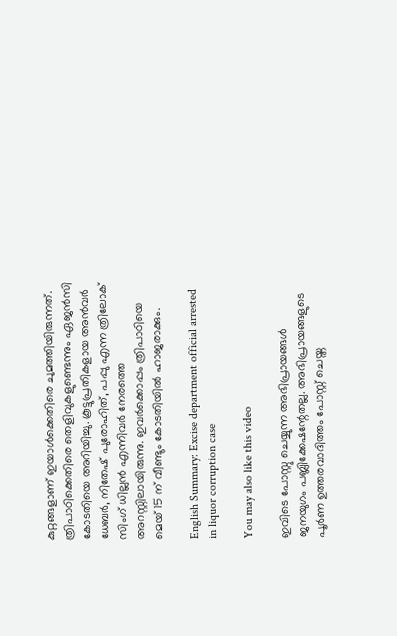കുറ്റങ്ങളാണ് ഇയാള്‍ക്കെതിരെ ചുമത്തിയിരുന്നത്. ത്രിപാഠിക്കെതിരെ തെളിവുകളുണ്ടെന്നും ഏജൻസി കോടതിയെ അറിയിച്ചു. കൂട്ടുപ്രതികളായ അൻവർ ധേബർ, നിതേഷ് പുരോഹിത്, പപ്പു എന്ന ത്രിലോക് സിംഗ് ധില്ലൻ എന്നിവര്‍ നേരത്തെ അറസ്റ്റിലായിരുന്നു. ഇവര്‍ക്കൊപ്പം ത്രിപാഠിയെ മെയ് 15 ന് വീണ്ടും കോടതിയിൽ ഹാജരാക്കും.

English Summary: Excise department official arrested in liquor corruption case

You may also like this video

ഇവിടെ പോസ്റ്റു ചെയ്യുന്ന അഭിപ്രായങ്ങള്‍ ജനയുഗം പബ്ലിക്കേഷന്റേതല്ല. അഭിപ്രായങ്ങളുടെ പൂര്‍ണ ഉത്തരവാദിത്തം പോസ്റ്റ് ചെയ്ത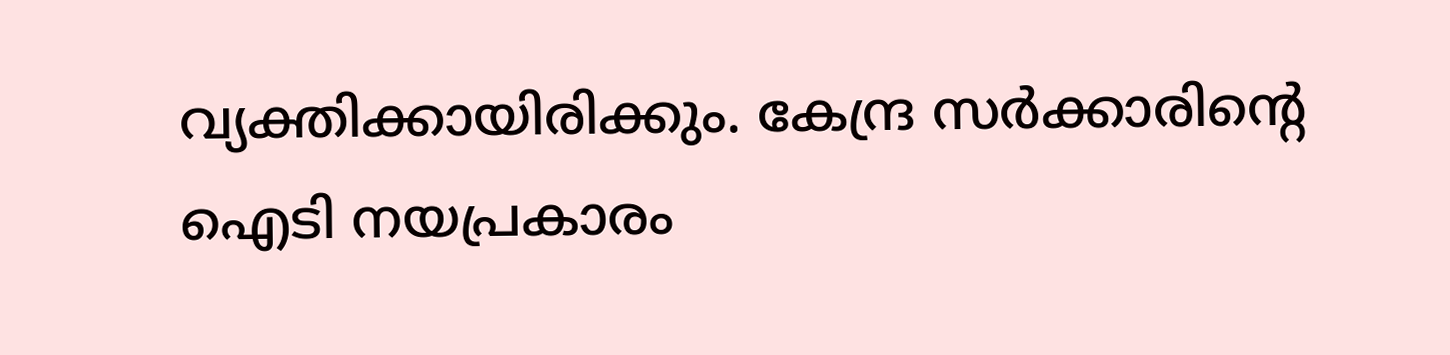വ്യക്തിക്കായിരിക്കും. കേന്ദ്ര സര്‍ക്കാരിന്റെ ഐടി നയപ്രകാരം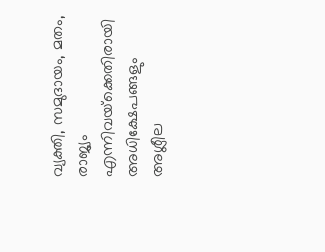വ്യക്തി, സമുദായം, മതം, രാജ്യം എന്നിവയ്‌ക്കെതിരായി അധിക്ഷേപങ്ങളും അശ്ലീല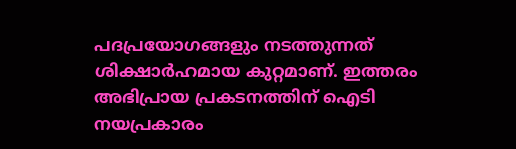പദപ്രയോഗങ്ങളും നടത്തുന്നത് ശിക്ഷാര്‍ഹമായ കുറ്റമാണ്. ഇത്തരം അഭിപ്രായ പ്രകടനത്തിന് ഐടി നയപ്രകാരം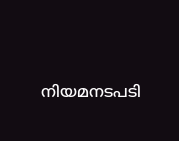നിയമനടപടി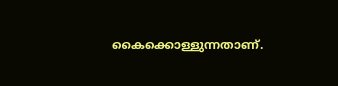കൈക്കൊള്ളുന്നതാണ്.